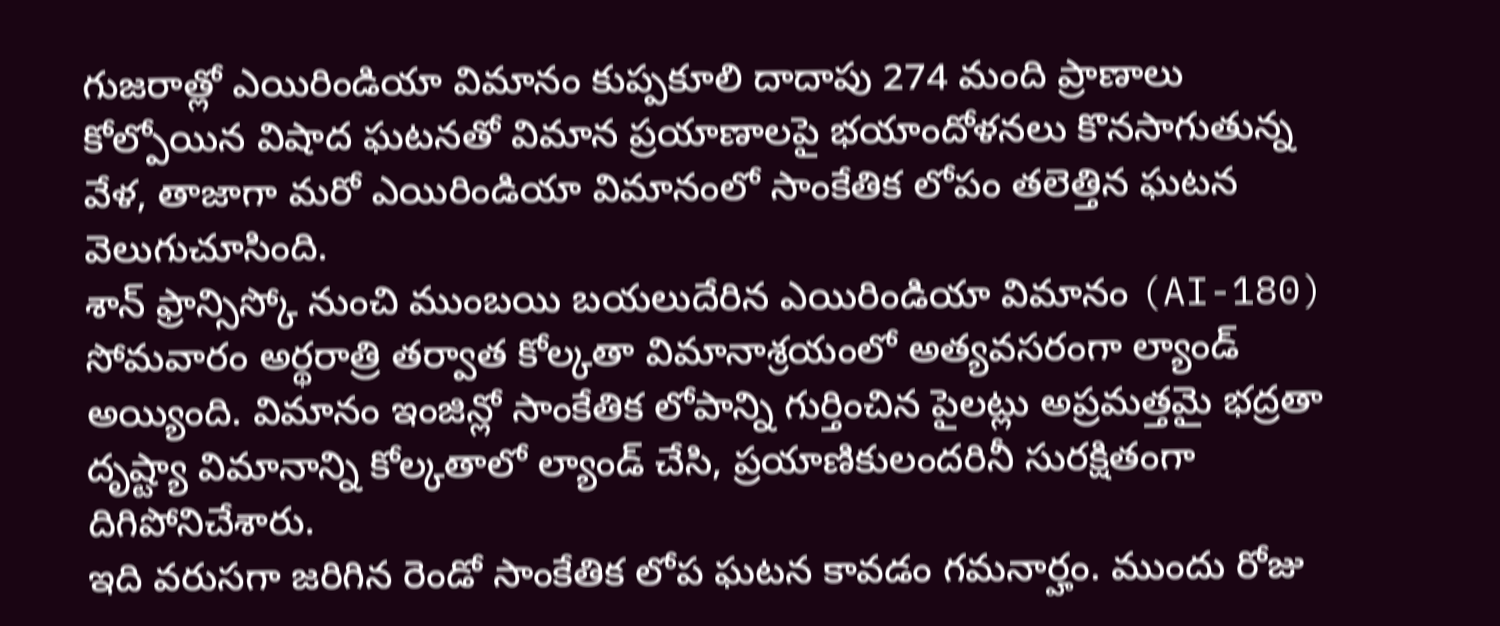గుజరాత్లో ఎయిరిండియా విమానం కుప్పకూలి దాదాపు 274 మంది ప్రాణాలు కోల్పోయిన విషాద ఘటనతో విమాన ప్రయాణాలపై భయాందోళనలు కొనసాగుతున్న వేళ, తాజాగా మరో ఎయిరిండియా విమానంలో సాంకేతిక లోపం తలెత్తిన ఘటన వెలుగుచూసింది.
శాన్ ఫ్రాన్సిస్కో నుంచి ముంబయి బయలుదేరిన ఎయిరిండియా విమానం (AI-180) సోమవారం అర్థరాత్రి తర్వాత కోల్కతా విమానాశ్రయంలో అత్యవసరంగా ల్యాండ్ అయ్యింది. విమానం ఇంజిన్లో సాంకేతిక లోపాన్ని గుర్తించిన పైలట్లు అప్రమత్తమై భద్రతా దృష్ట్యా విమానాన్ని కోల్కతాలో ల్యాండ్ చేసి, ప్రయాణికులందరినీ సురక్షితంగా దిగిపోనిచేశారు.
ఇది వరుసగా జరిగిన రెండో సాంకేతిక లోప ఘటన కావడం గమనార్హం. ముందు రోజు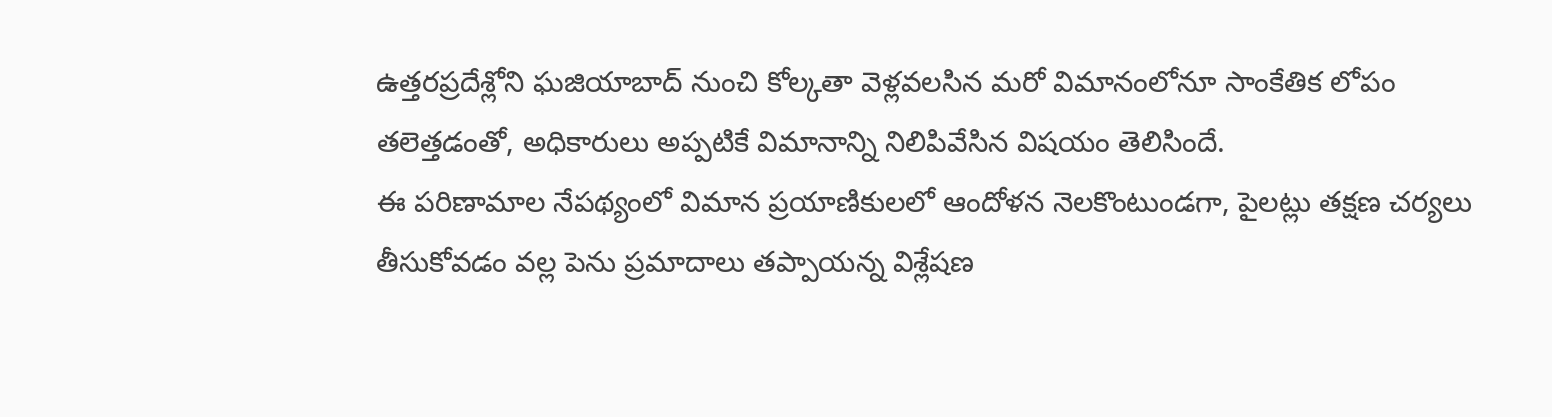ఉత్తరప్రదేశ్లోని ఘజియాబాద్ నుంచి కోల్కతా వెళ్లవలసిన మరో విమానంలోనూ సాంకేతిక లోపం తలెత్తడంతో, అధికారులు అప్పటికే విమానాన్ని నిలిపివేసిన విషయం తెలిసిందే.
ఈ పరిణామాల నేపథ్యంలో విమాన ప్రయాణికులలో ఆందోళన నెలకొంటుండగా, పైలట్లు తక్షణ చర్యలు తీసుకోవడం వల్ల పెను ప్రమాదాలు తప్పాయన్న విశ్లేషణ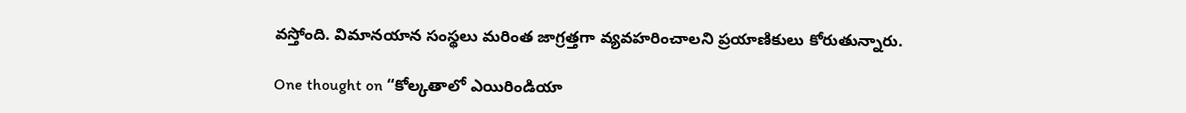వస్తోంది. విమానయాన సంస్థలు మరింత జాగ్రత్తగా వ్యవహరించాలని ప్రయాణికులు కోరుతున్నారు.

One thought on “కోల్కతాలో ఎయిరిండియా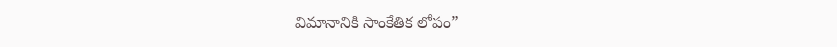విమానానికి సాంకేతిక లోపం”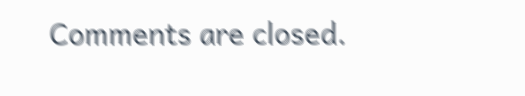Comments are closed.